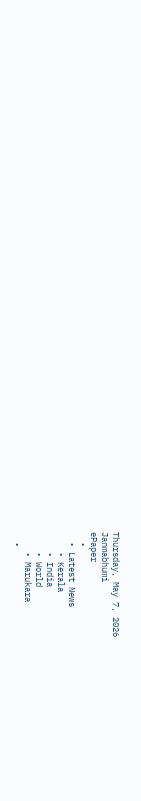Thursday, May 7, 2026
Janmabhumi
ePaper
  •
  • Latest News
    • Kerala
    • India
    • World
    • Marukara
  •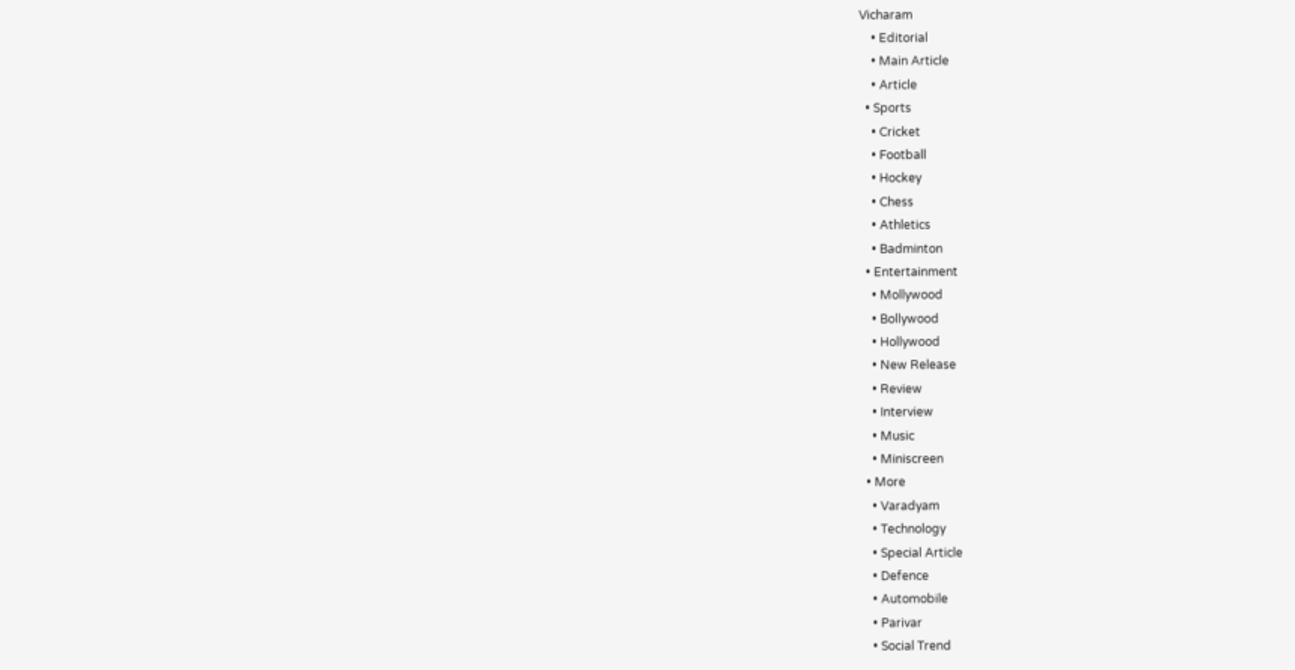Vicharam
    • Editorial
    • Main Article
    • Article
  • Sports
    • Cricket
    • Football
    • Hockey
    • Chess
    • Athletics
    • Badminton
  • Entertainment
    • Mollywood
    • Bollywood
    • Hollywood
    • New Release
    • Review
    • Interview
    • Music
    • Miniscreen
  • More
    • Varadyam
    • Technology
    • Special Article
    • Defence
    • Automobile
    • Parivar
    • Social Trend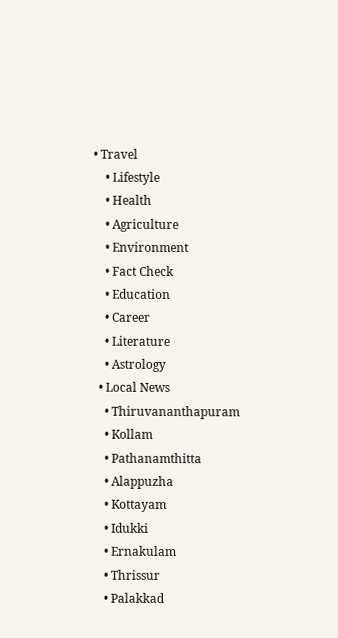• Travel
    • Lifestyle
    • Health
    • Agriculture
    • Environment
    • Fact Check
    • Education
    • Career
    • Literature
    • Astrology
  • Local News
    • Thiruvananthapuram
    • Kollam
    • Pathanamthitta
    • Alappuzha
    • Kottayam
    • Idukki
    • Ernakulam
    • Thrissur
    • Palakkad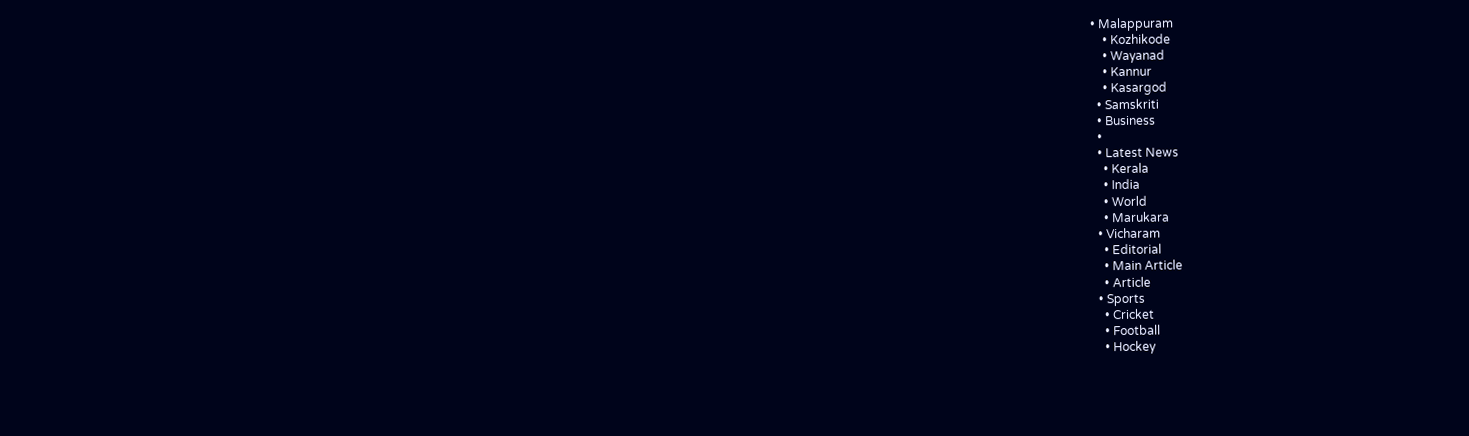• Malappuram
    • Kozhikode
    • Wayanad
    • Kannur
    • Kasargod
  • Samskriti
  • Business
  •
  • Latest News
    • Kerala
    • India
    • World
    • Marukara
  • Vicharam
    • Editorial
    • Main Article
    • Article
  • Sports
    • Cricket
    • Football
    • Hockey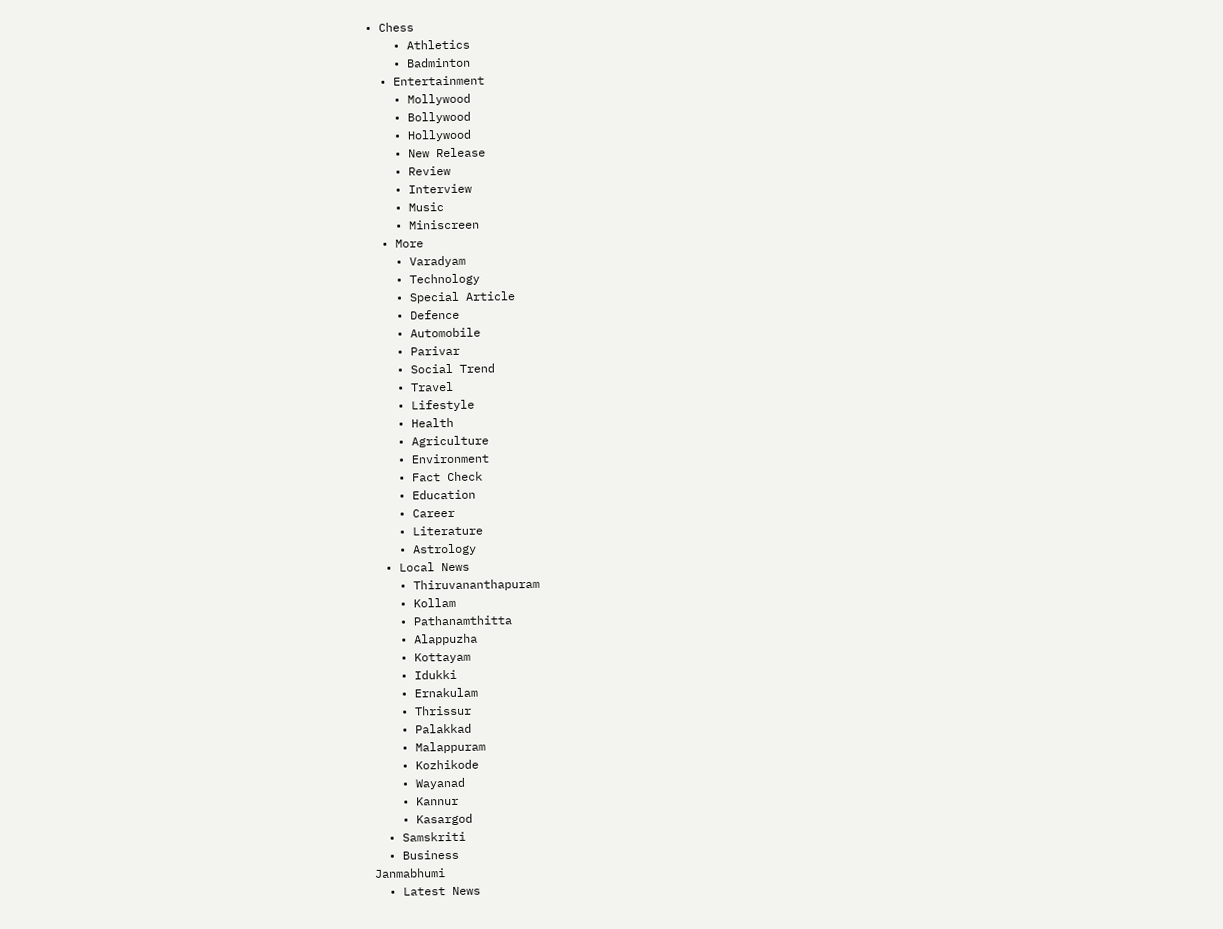• Chess
    • Athletics
    • Badminton
  • Entertainment
    • Mollywood
    • Bollywood
    • Hollywood
    • New Release
    • Review
    • Interview
    • Music
    • Miniscreen
  • More
    • Varadyam
    • Technology
    • Special Article
    • Defence
    • Automobile
    • Parivar
    • Social Trend
    • Travel
    • Lifestyle
    • Health
    • Agriculture
    • Environment
    • Fact Check
    • Education
    • Career
    • Literature
    • Astrology
  • Local News
    • Thiruvananthapuram
    • Kollam
    • Pathanamthitta
    • Alappuzha
    • Kottayam
    • Idukki
    • Ernakulam
    • Thrissur
    • Palakkad
    • Malappuram
    • Kozhikode
    • Wayanad
    • Kannur
    • Kasargod
  • Samskriti
  • Business
Janmabhumi
  • Latest News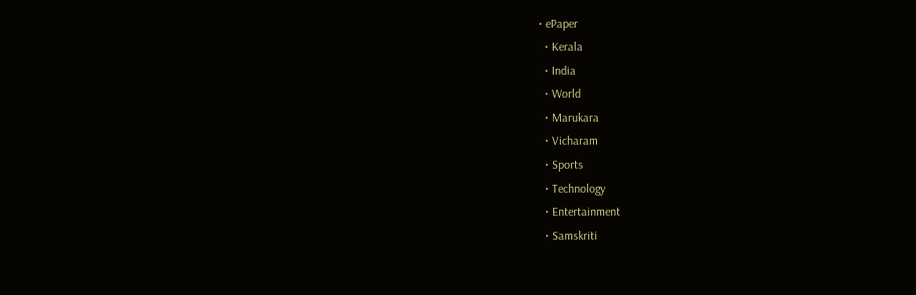• ePaper
  • Kerala
  • India
  • World
  • Marukara
  • Vicharam
  • Sports
  • Technology
  • Entertainment
  • Samskriti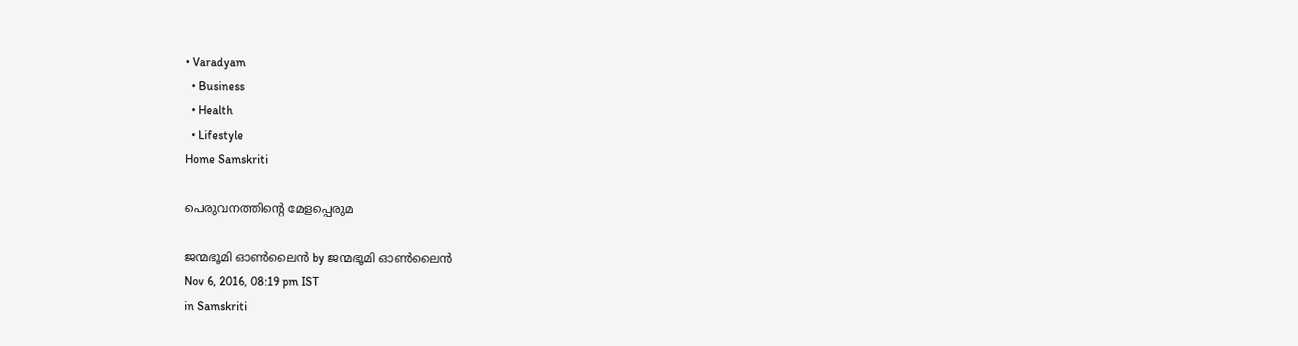• Varadyam
  • Business
  • Health
  • Lifestyle
Home Samskriti

പെരുവനത്തിന്റെ മേളപ്പെരുമ

ജന്മഭൂമി ഓണ്‍ലൈന്‍ by ജന്മഭൂമി ഓണ്‍ലൈന്‍
Nov 6, 2016, 08:19 pm IST
in Samskriti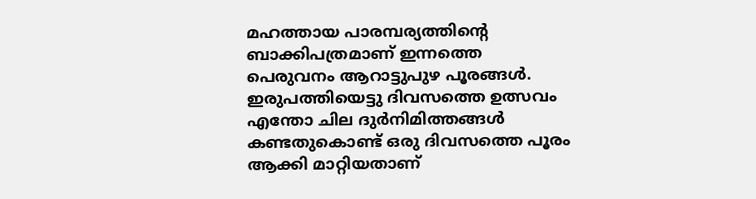മഹത്തായ പാരമ്പര്യത്തിന്റെ ബാക്കിപത്രമാണ് ഇന്നത്തെ പെരുവനം ആറാട്ടുപുഴ പൂരങ്ങള്‍. ഇരുപത്തിയെട്ടു ദിവസത്തെ ഉത്സവം എന്തോ ചില ദുര്‍നിമിത്തങ്ങള്‍ കണ്ടതുകൊണ്ട് ഒരു ദിവസത്തെ പൂരം ആക്കി മാറ്റിയതാണ്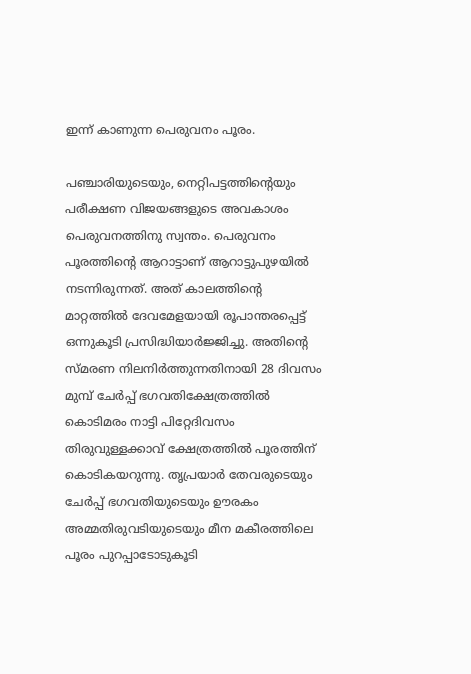ഇന്ന് കാണുന്ന പെരുവനം പൂരം.

പഞ്ചാരിയുടെയും, നെറ്റിപട്ടത്തിന്റെയും പരീക്ഷണ വിജയങ്ങളുടെ അവകാശം പെരുവനത്തിനു സ്വന്തം. പെരുവനം പൂരത്തിന്റെ ആറാട്ടാണ് ആറാട്ടുപുഴയില്‍ നടന്നിരുന്നത്. അത് കാലത്തിന്റെ മാറ്റത്തില്‍ ദേവമേളയായി രൂപാന്തരപ്പെട്ട് ഒന്നുകൂടി പ്രസിദ്ധിയാര്‍ജ്ജിച്ചു. അതിന്റെ സ്മരണ നിലനിര്‍ത്തുന്നതിനായി 28 ദിവസം മുമ്പ് ചേര്‍പ്പ് ഭഗവതിക്ഷേത്രത്തില്‍ കൊടിമരം നാട്ടി പിറ്റേദിവസം തിരുവുള്ളക്കാവ് ക്ഷേത്രത്തില്‍ പൂരത്തിന് കൊടികയറുന്നു. തൃപ്രയാര്‍ തേവരുടെയും ചേര്‍പ്പ് ഭഗവതിയുടെയും ഊരകം അമ്മതിരുവടിയുടെയും മീന മകീരത്തിലെ പൂരം പുറപ്പാടോടുകൂടി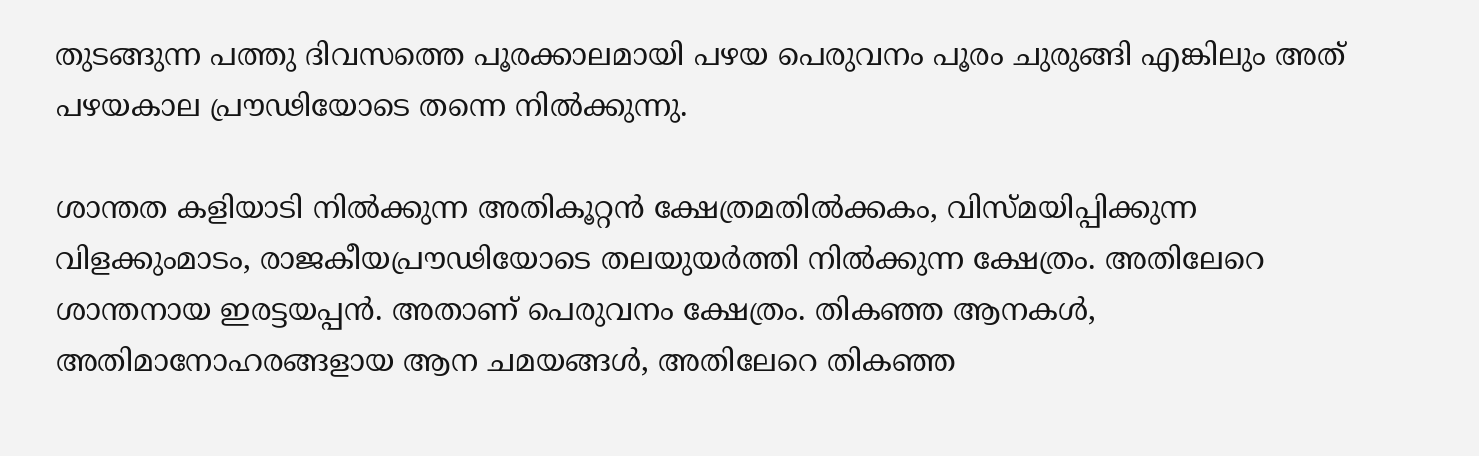തുടങ്ങുന്ന പത്തു ദിവസത്തെ പൂരക്കാലമായി പഴയ പെരുവനം പൂരം ചുരുങ്ങി എങ്കിലും അത് പഴയകാല പ്രൗഢിയോടെ തന്നെ നില്‍ക്കുന്നു.

ശാന്തത കളിയാടി നില്‍ക്കുന്ന അതികൂറ്റന്‍ ക്ഷേത്രമതില്‍ക്കകം, വിസ്മയിപ്പിക്കുന്ന വിളക്കുംമാടം, രാജകീയപ്രൗഢിയോടെ തലയുയര്‍ത്തി നില്‍ക്കുന്ന ക്ഷേത്രം. അതിലേറെ ശാന്തനായ ഇരട്ടയപ്പന്‍. അതാണ് പെരുവനം ക്ഷേത്രം. തികഞ്ഞ ആനകള്‍, അതിമാനോഹരങ്ങളായ ആന ചമയങ്ങള്‍, അതിലേറെ തികഞ്ഞ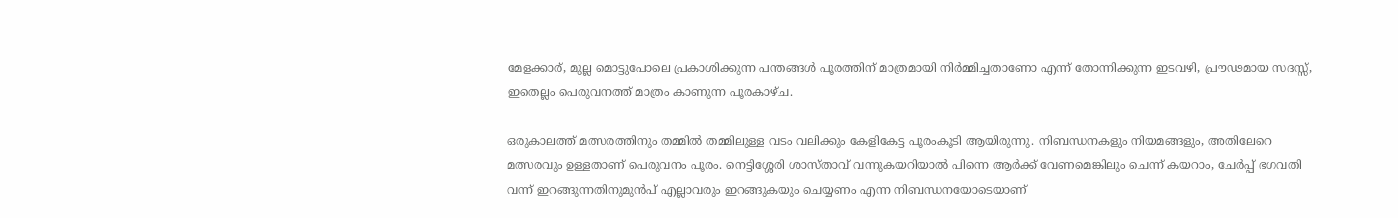മേളക്കാര്, മുല്ല മൊട്ടുപോലെ പ്രകാശിക്കുന്ന പന്തങ്ങള്‍ പൂരത്തിന് മാത്രമായി നിര്‍മ്മിച്ചതാണോ എന്ന് തോന്നിക്കുന്ന ഇടവഴി, പ്രൗഢമായ സദസ്സ്, ഇതെല്ലം പെരുവനത്ത് മാത്രം കാണുന്ന പൂരകാഴ്ച.

ഒരുകാലത്ത് മത്സരത്തിനും തമ്മില്‍ തമ്മിലുള്ള വടം വലിക്കും കേളികേട്ട പൂരംകൂടി ആയിരുന്നു. നിബന്ധനകളും നിയമങ്ങളും, അതിലേറെ മത്സരവും ഉള്ളതാണ് പെരുവനം പൂരം. നെട്ടിശ്ശേരി ശാസ്താവ് വന്നുകയറിയാല്‍ പിന്നെ ആര്‍ക്ക് വേണമെങ്കിലും ചെന്ന് കയറാം, ചേര്‍പ്പ് ഭഗവതി വന്ന് ഇറങ്ങുന്നതിനുമുന്‍പ് എല്ലാവരും ഇറങ്ങുകയും ചെയ്യണം എന്ന നിബന്ധനയോടെയാണ്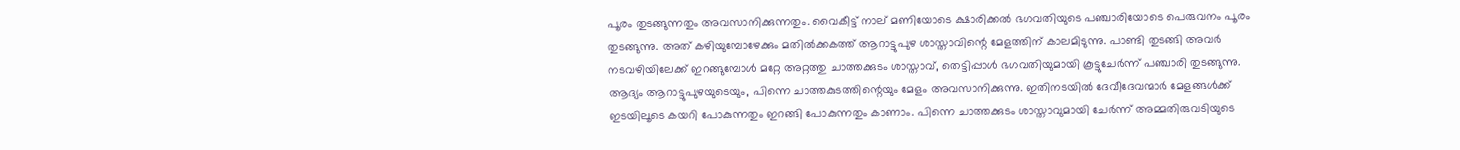പൂരം തുടങ്ങുന്നതും അവസാനിക്കുന്നതും. വൈകീട്ട് നാല് മണിയോടെ ക്ഷാരിക്കല്‍ ഭഗവതിയുടെ പഞ്ചാരിയോടെ പെരുവനം പൂരം തുടങ്ങുന്നു. അത് കഴിയുമ്പോഴേക്കും മതില്‍ക്കകത്ത് ആറാട്ടുപുഴ ശാസ്താവിന്റെ മേളത്തിന് കാലമിടുന്നു. പാണ്ടി തുടങ്ങി അവര്‍ നടവഴിയിലേക്ക് ഇറങ്ങുമ്പോള്‍ മറ്റേ അറ്റത്തു ചാത്തക്കുടം ശാസ്താവ്, തെട്ടിപ്പാള്‍ ഭഗവതിയുമായി കൂട്ടുചേര്‍ന്ന് പഞ്ചാരി തുടങ്ങുന്നു. ആദ്യം ആറാട്ടുപുഴയുടെയും, പിന്നെ ചാത്തകുടത്തിന്റെയും മേളം അവസാനിക്കുന്നു. ഇതിനടയില്‍ ദേവീദേവന്മാര്‍ മേളങ്ങള്‍ക്ക് ഇടയിലൂടെ കയറി പോകുന്നതും ഇറങ്ങി പോകുന്നതും കാണാം. പിന്നെ ചാത്തക്കുടം ശാസ്താവുമായി ചേര്‍ന്ന് അമ്മതിരുവടിയുടെ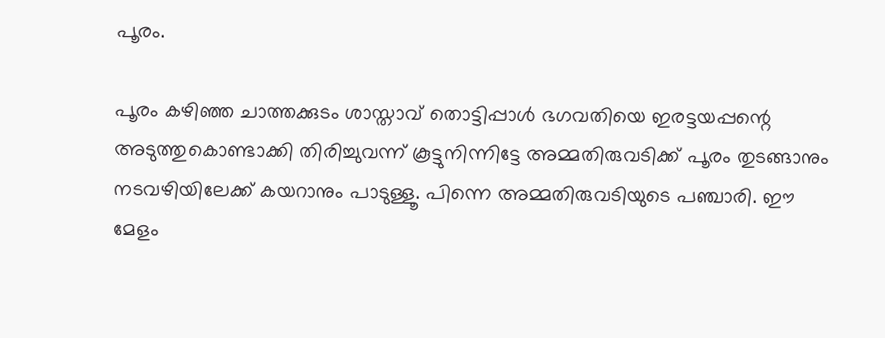പൂരം.

പൂരം കഴിഞ്ഞ ചാത്തക്കുടം ശാസ്താവ് തൊട്ടിപ്പാള്‍ ഭഗവതിയെ ഇരട്ടയപ്പന്റെ അടുത്തുകൊണ്ടാക്കി തിരിച്ചുവന്ന് കൂട്ടുനിന്നിട്ടേ അമ്മതിരുവടിക്ക് പൂരം തുടങ്ങാനും നടവഴിയിലേക്ക് കയറാനും പാടുള്ളൂ. പിന്നെ അമ്മതിരുവടിയുടെ പഞ്ചാരി. ഈ മേളം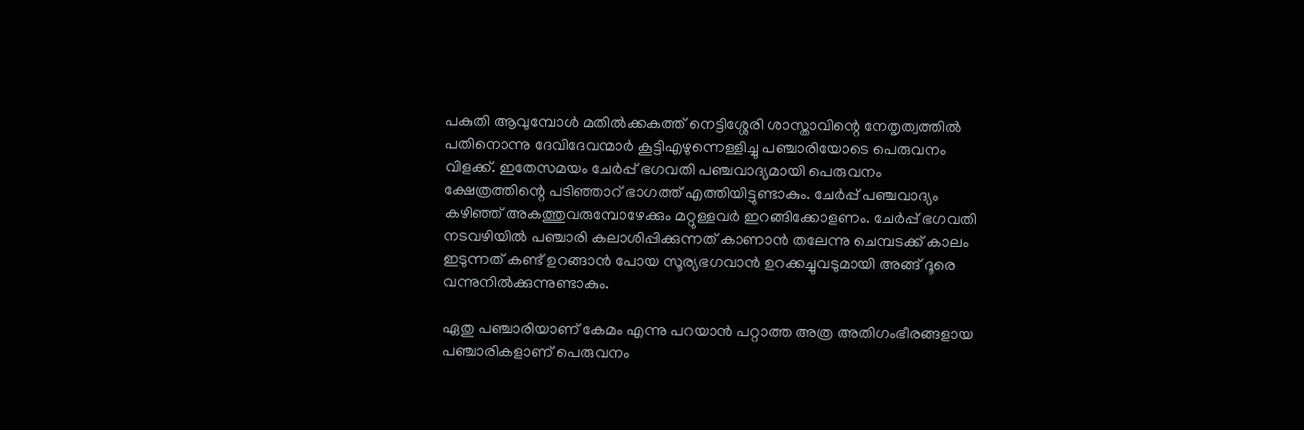പകുതി ആവുമ്പോള്‍ മതില്‍ക്കകത്ത് നെട്ടിശ്ശേരി ശാസ്താവിന്റെ നേതൃത്വത്തില്‍ പതിനൊന്നു ദേവിദേവന്മാര്‍ കൂട്ടിഎഴുന്നെള്ളിച്ചു പഞ്ചാരിയോടെ പെരുവനം വിളക്ക്. ഇതേസമയം ചേര്‍പ്പ് ഭഗവതി പഞ്ചവാദ്യമായി പെരുവനം ക്ഷേത്രത്തിന്റെ പടിഞ്ഞാറ് ഭാഗത്ത് എത്തിയിട്ടുണ്ടാകും. ചേര്‍പ്പ് പഞ്ചവാദ്യം കഴിഞ്ഞ് അകത്തുവരുമ്പോഴേക്കും മറ്റുള്ളവര്‍ ഇറങ്ങിക്കോളണം. ചേര്‍പ്പ് ഭഗവതി നടവഴിയില്‍ പഞ്ചാരി കലാശിപ്പിക്കുന്നത് കാണാന്‍ തലേന്നു ചെമ്പടക്ക് കാലം ഇടുന്നത് കണ്ട് ഉറങ്ങാന്‍ പോയ സൂര്യഭഗവാന്‍ ഉറക്കച്ചുവടുമായി അങ്ങ് ദൂരെ വന്നുനില്‍ക്കുന്നുണ്ടാകും.

ഏതു പഞ്ചാരിയാണ് കേമം എന്നു പറയാന്‍ പറ്റാത്ത അത്ര അതിഗംഭീരങ്ങളായ പഞ്ചാരികളാണ് പെരുവനം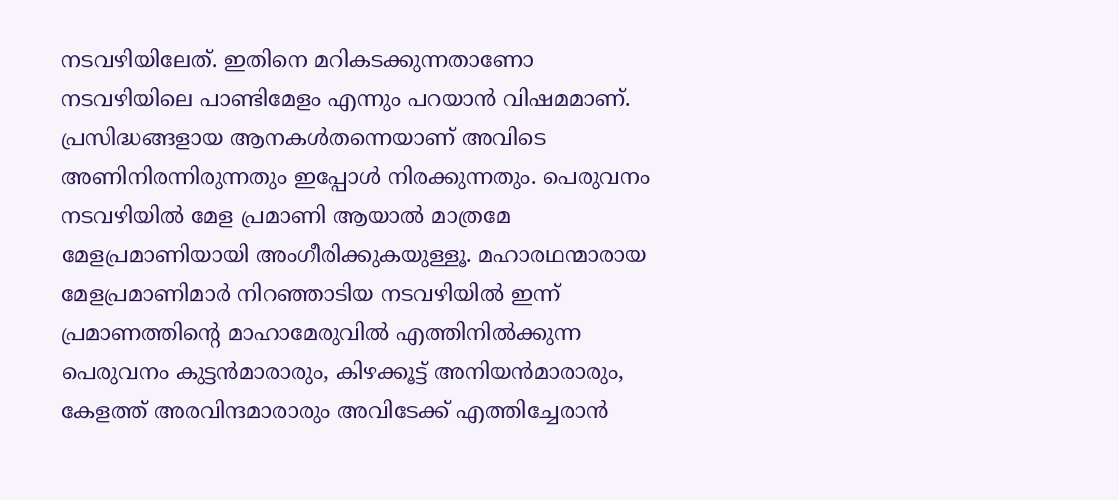നടവഴിയിലേത്. ഇതിനെ മറികടക്കുന്നതാണോ നടവഴിയിലെ പാണ്ടിമേളം എന്നും പറയാന്‍ വിഷമമാണ്. പ്രസിദ്ധങ്ങളായ ആനകള്‍തന്നെയാണ് അവിടെ അണിനിരന്നിരുന്നതും ഇപ്പോള്‍ നിരക്കുന്നതും. പെരുവനം നടവഴിയില്‍ മേള പ്രമാണി ആയാല്‍ മാത്രമേ മേളപ്രമാണിയായി അംഗീരിക്കുകയുള്ളൂ. മഹാരഥന്മാരായ മേളപ്രമാണിമാര്‍ നിറഞ്ഞാടിയ നടവഴിയില്‍ ഇന്ന് പ്രമാണത്തിന്റെ മാഹാമേരുവില്‍ എത്തിനില്‍ക്കുന്ന പെരുവനം കുട്ടന്‍മാരാരും, കിഴക്കൂട്ട് അനിയന്‍മാരാരും, കേളത്ത് അരവിന്ദമാരാരും അവിടേക്ക് എത്തിച്ചേരാന്‍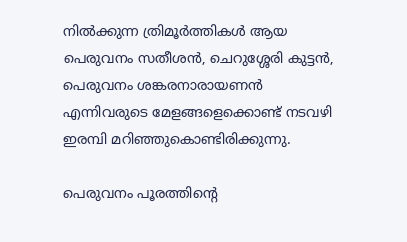നില്‍ക്കുന്ന ത്രിമൂര്‍ത്തികള്‍ ആയ പെരുവനം സതീശന്‍, ചെറുശ്ശേരി കുട്ടന്‍, പെരുവനം ശങ്കരനാരായണന്‍ എന്നിവരുടെ മേളങ്ങളെക്കൊണ്ട് നടവഴി ഇരമ്പി മറിഞ്ഞുകൊണ്ടിരിക്കുന്നു.

പെരുവനം പൂരത്തിന്റെ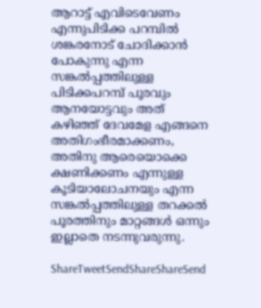ആറാട്ട് എവിടെവേണം എന്നുപിടിക്ക പറമ്പില്‍ ശങ്കരനോട് ചോദിക്കാന്‍ പോകുന്നു എന്ന സങ്കല്‍പ്പത്തിലുള്ള പിടിക്കപറമ്പ് പൂരവും ആനയോട്ടവും അത് കഴിഞ്ഞ് ദേവമേള എങ്ങനെ അതിഗംഭീരമാക്കണം, അതിനു ആരെയൊക്കെ ക്ഷണിക്കണം എന്നുള്ള കൂടിയാലോചനയും എന്ന സങ്കല്‍പ്പത്തിലുള്ള തറക്കല്‍ പൂരത്തിനും മാറ്റങ്ങള്‍ ഒന്നും ഇല്ലാതെ നടന്നുവരുന്നു.

ShareTweetSendShareShareSend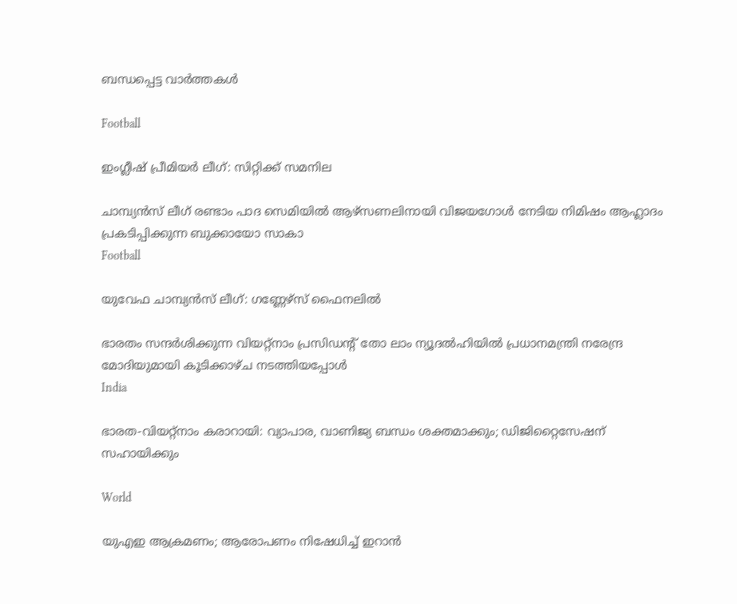ബന്ധപ്പെട്ട വാര്‍ത്തകള്‍

Football

ഇംഗ്ലീഷ് പ്രീമിയര്‍ ലീഗ്: സിറ്റിക്ക് സമനില

ചാമ്പ്യന്‍സ് ലീഗ് രണ്ടാം പാദ സെമിയില്‍ ആഴ്‌സണലിനായി വിജയഗോള്‍ നേടിയ നിമിഷം ആഹ്ലാദം പ്രകടിപ്പിക്കുന്ന ബുക്കായോ സാകാ
Football

യുവേഫ ചാമ്പ്യന്‍സ് ലീഗ്: ഗണ്ണേഴ്‌സ് ഫൈനലില്‍

ഭാരതം സന്ദര്‍ശിക്കുന്ന വിയറ്റ്‌നാം പ്രസിഡന്റ് തോ ലാം ന്യൂദല്‍ഹിയില്‍ പ്രധാനമന്ത്രി നരേന്ദ്ര മോദിയുമായി കൂടിക്കാഴ്ച നടത്തിയപ്പോള്‍
India

ഭാരത-വിയറ്റ്‌നാം കരാറായി: വ്യാപാര, വാണിജ്യ ബന്ധം ശക്തമാക്കും; ഡിജിറ്റൈസേഷന് സഹായിക്കും

World

യുഎഇ ആക്രമണം; ആരോപണം നിഷേധിച്ച് ഇറാന്‍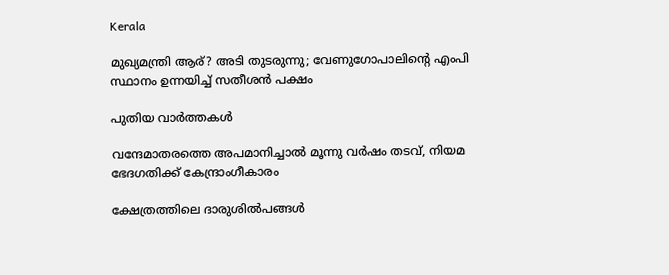Kerala

മുഖ്യമന്ത്രി ആര്? അടി തുടരുന്നു; വേണുഗോപാലിന്റെ എംപി സ്ഥാനം ഉന്നയിച്ച് സതീശന്‍ പക്ഷം

പുതിയ വാര്‍ത്തകള്‍

വന്ദേമാതരത്തെ അപമാനിച്ചാല്‍ മൂന്നു വര്‍ഷം തടവ്, നിയമ ഭേദഗതിക്ക് കേന്ദ്രാംഗീകാരം

ക്ഷേത്രത്തിലെ ദാരുശില്‍പങ്ങള്‍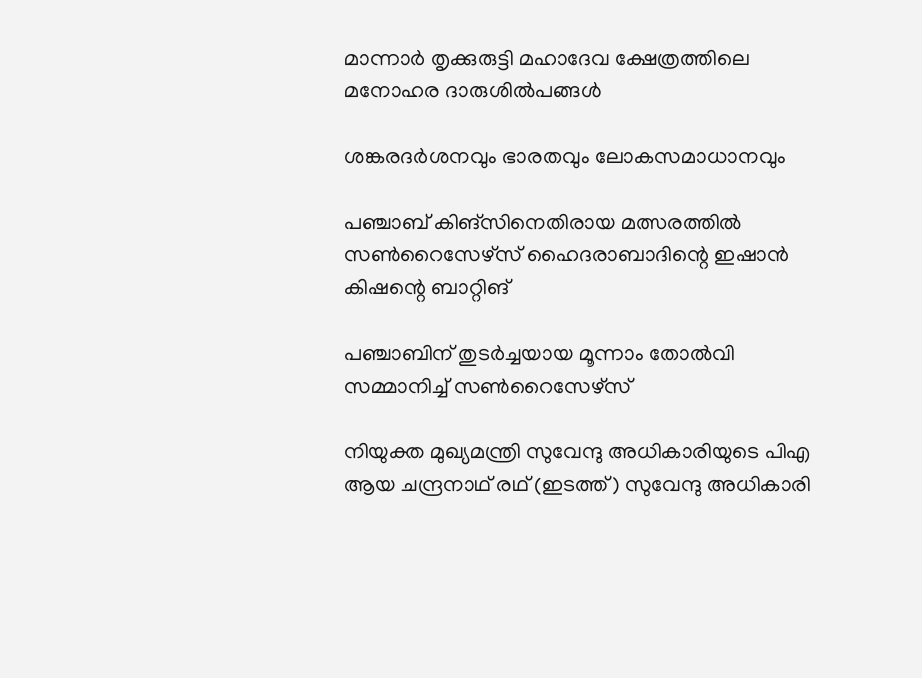മാന്നാര്‍ തൃക്കുരുട്ടി മഹാദേവ ക്ഷേത്രത്തിലെ മനോഹര ദാരുശില്‍പങ്ങള്‍

ശങ്കരദര്‍ശനവും ഭാരതവും ലോകസമാധാനവും

പഞ്ചാബ് കിങ്‌സിനെതിരായ മത്സരത്തില്‍ സണ്‍റൈസേഴ്‌സ് ഹൈദരാബാദിന്റെ ഇഷാന്‍ കിഷന്റെ ബാറ്റിങ്‌

പഞ്ചാബിന് തുടര്‍ച്ചയായ മൂന്നാം തോൽവി സമ്മാനിച്ച് സൺറൈസേഴ്സ്

നിയുക്ത മുഖ്യമന്ത്രി സുവേന്ദു അധികാരിയുടെ പിഎ ആയ ചന്ദ്രനാഥ് രഥ് (ഇടത്ത്) സുവേന്ദു അധികാരി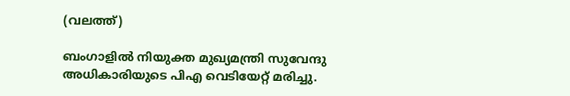(വലത്ത്)

ബംഗാളിൽ നിയുക്ത മുഖ്യമന്ത്രി സുവേന്ദു അധികാരിയുടെ പിഎ വെടിയേറ്റ് മരിച്ചു.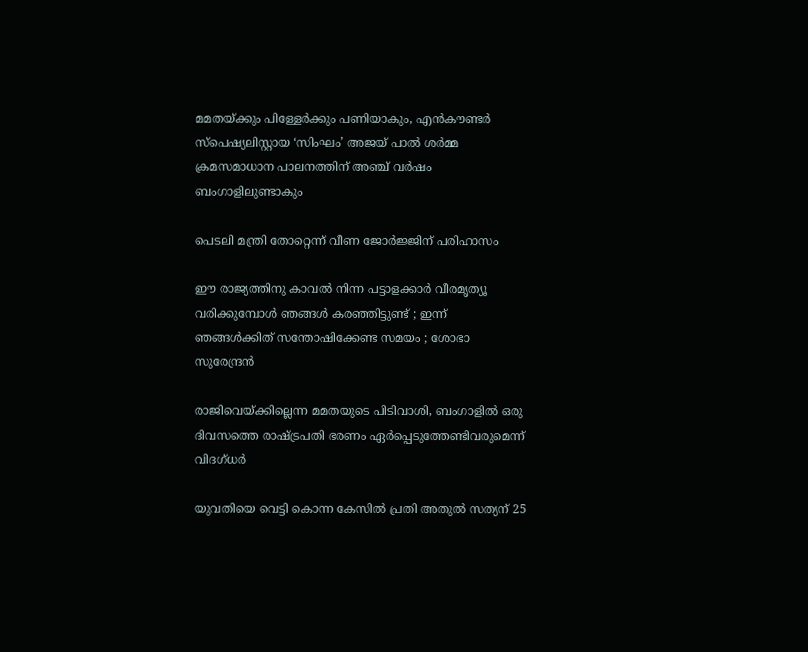മമതയ്‌ക്കും പിള്ളേര്‍ക്കും പണിയാകും, എന്‍കൗണ്ടര്‍ സ്പെഷ്യലിസ്റ്റായ ‘സിംഘം’ അജയ് പാല്‍ ശര്‍മ്മ ക്രമസമാധാന പാലനത്തിന് അഞ്ച് വര്‍ഷം ബംഗാളിലുണ്ടാകും

പെടലി മന്ത്രി തോറ്റെന്ന് വീണ ജോര്‍ജ്ജിന് പരിഹാസം

ഈ രാജ്യത്തിനു കാവൽ നിന്ന പട്ടാളക്കാർ വീരമൃത്യൂ വരിക്കുമ്പോൾ ഞങ്ങൾ കരഞ്ഞിട്ടുണ്ട് ; ഇന്ന് ഞങ്ങൾക്കിത് സന്തോഷിക്കേണ്ട സമയം ; ശോഭാ സുരേന്ദ്രൻ

രാജിവെയ്‌ക്കില്ലെന്ന മമതയുടെ പിടിവാശി, ബംഗാളില്‍ ഒരു ദിവസത്തെ രാഷ്‌ട്രപതി ഭരണം ഏര്‍പ്പെടുത്തേണ്ടിവരുമെന്ന് വിദഗ്ധര്‍

യുവതിയെ വെട്ടി കൊന്ന കേസില്‍ പ്രതി അതുല്‍ സത്യന് 25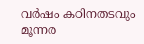വര്‍ഷം കഠിനതടവും മൂന്നര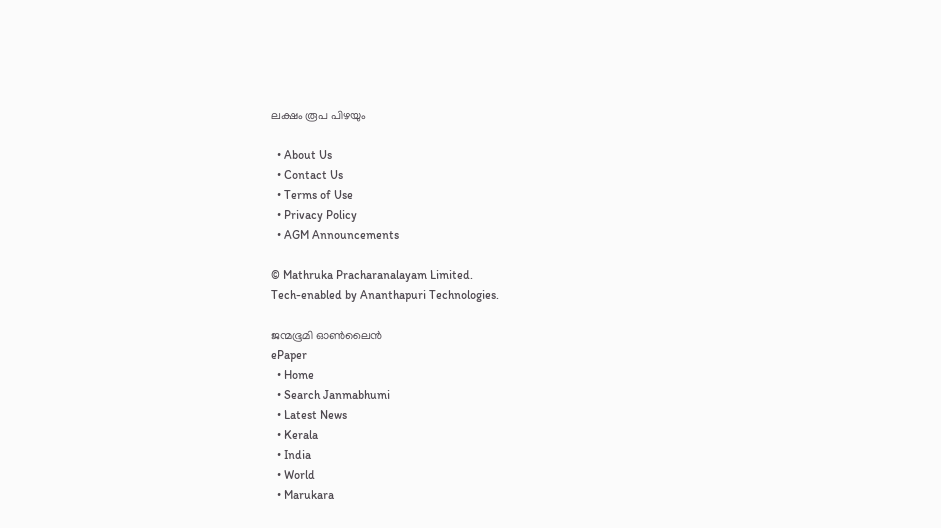ലക്ഷം രൂപ പിഴയും

  • About Us
  • Contact Us
  • Terms of Use
  • Privacy Policy
  • AGM Announcements

© Mathruka Pracharanalayam Limited.
Tech-enabled by Ananthapuri Technologies.

ജന്മഭൂമി ഓണ്‍ലൈന്‍
ePaper
  • Home
  • Search Janmabhumi
  • Latest News
  • Kerala
  • India
  • World
  • Marukara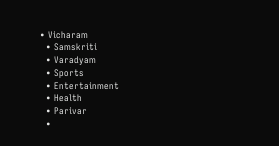• Vicharam
  • Samskriti
  • Varadyam
  • Sports
  • Entertainment
  • Health
  • Parivar
  •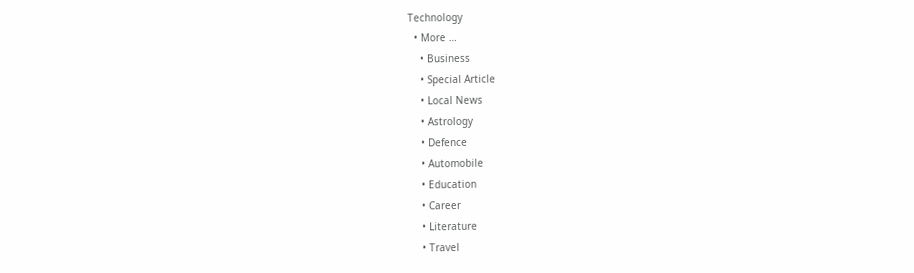Technology
  • More …
    • Business
    • Special Article
    • Local News
    • Astrology
    • Defence
    • Automobile
    • Education
    • Career
    • Literature
    • Travel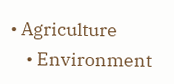• Agriculture
    • Environment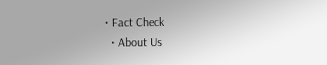• Fact Check
  • About Us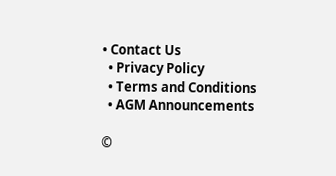• Contact Us
  • Privacy Policy
  • Terms and Conditions
  • AGM Announcements

©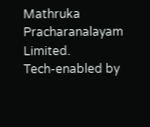Mathruka Pracharanalayam Limited.
Tech-enabled by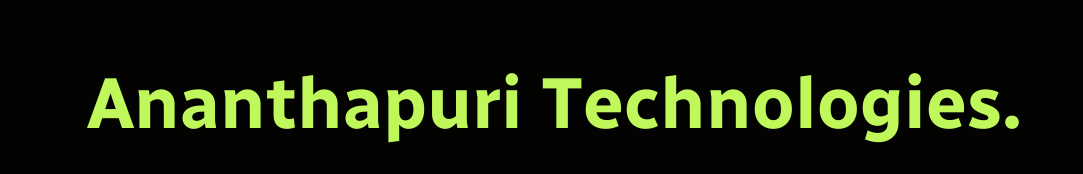Ananthapuri Technologies.